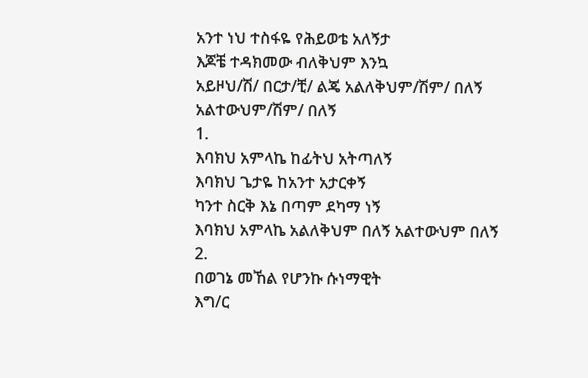አንተ ነህ ተስፋዬ የሕይወቴ አለኝታ
እጆቼ ተዳክመው ብለቅህም እንኳ
አይዞህ/ሽ/ በርታ/ቺ/ ልጄ አልለቅህም/ሽም/ በለኝ አልተውህም/ሽም/ በለኝ
1.
እባክህ አምላኬ ከፊትህ አትጣለኝ
እባክህ ጌታዬ ከአንተ አታርቀኝ
ካንተ ስርቅ እኔ በጣም ደካማ ነኝ
እባክህ አምላኬ አልለቅህም በለኝ አልተውህም በለኝ
2.
በወገኔ መኸል የሆንኩ ሱነማዊት
እግ/ር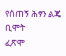የሰጠኝ ሕፃን ልጄ ቢሞት
ፈጽሞ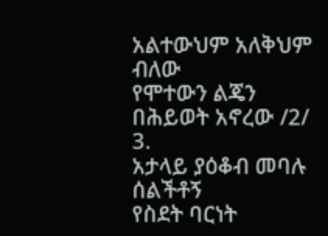አልተውህም አለቅህም ብለው
የሞተውን ልጄን በሕይወት አኖረው /2/
3.
አታላይ ያዕቆብ መባሉ ሰልችቶኝ
የስደት ባርነት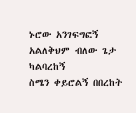ኑሮው አንገፍግፎኝ
አልለቅህም ብለው ጌታ ካልባረከኝ
ስሜን ቀይሮልኝ በበረከት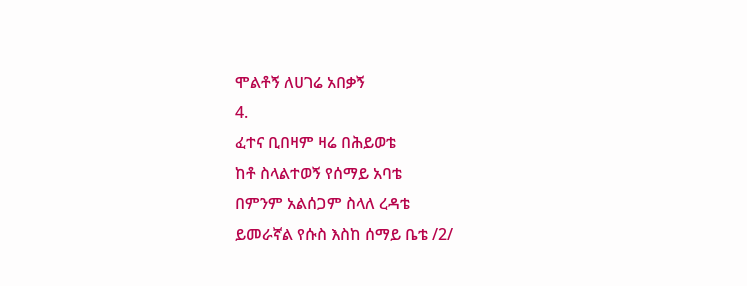ሞልቶኝ ለሀገሬ አበቃኝ
4.
ፈተና ቢበዛም ዛሬ በሕይወቴ
ከቶ ስላልተወኝ የሰማይ አባቴ
በምንም አልሰጋም ስላለ ረዳቴ
ይመራኛል የሱስ እስከ ሰማይ ቤቴ /2/